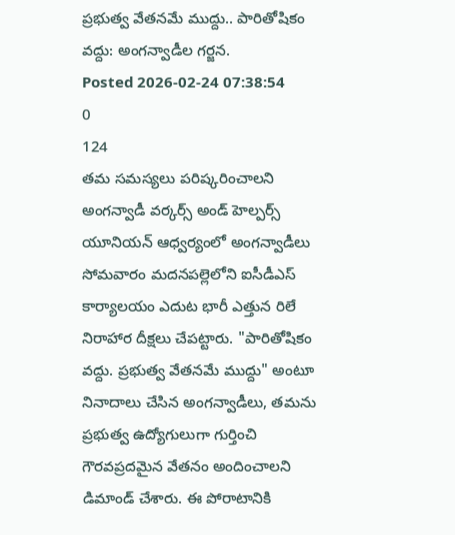ప్రభుత్వ వేతనమే ముద్దు.. పారితోషికం వద్దు: అంగన్వాడీల గర్జన.
Posted 2026-02-24 07:38:54
0
124
తమ సమస్యలు పరిష్కరించాలని అంగన్వాడీ వర్కర్స్ అండ్ హెల్పర్స్ యూనియన్ ఆధ్వర్యంలో అంగన్వాడీలు సోమవారం మదనపల్లెలోని ఐసీడీఎస్ కార్యాలయం ఎదుట భారీ ఎత్తున రిలే నిరాహార దీక్షలు చేపట్టారు. "పారితోషికం వద్దు. ప్రభుత్వ వేతనమే ముద్దు" అంటూ నినాదాలు చేసిన అంగన్వాడీలు, తమను ప్రభుత్వ ఉద్యోగులుగా గుర్తించి గౌరవప్రదమైన వేతనం అందించాలని డిమాండ్ చేశారు. ఈ పోరాటానికి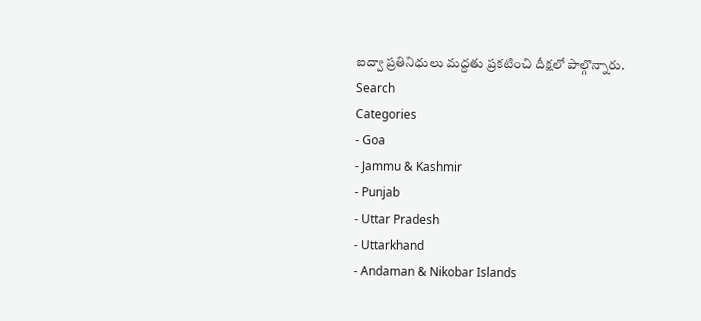ఐద్వా ప్రతినిధులు మద్దతు ప్రకటించి దీక్షలో పాల్గొన్నారు.
Search
Categories
- Goa
- Jammu & Kashmir
- Punjab
- Uttar Pradesh
- Uttarkhand
- Andaman & Nikobar Islands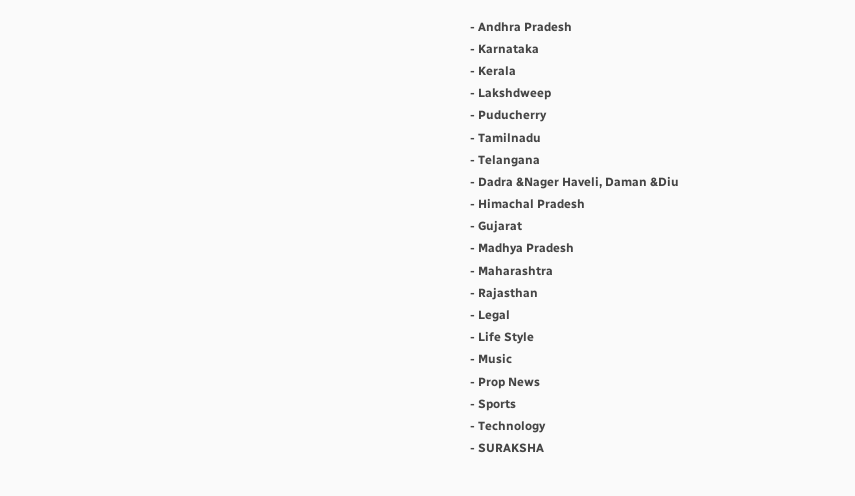- Andhra Pradesh
- Karnataka
- Kerala
- Lakshdweep
- Puducherry
- Tamilnadu
- Telangana
- Dadra &Nager Haveli, Daman &Diu
- Himachal Pradesh
- Gujarat
- Madhya Pradesh
- Maharashtra
- Rajasthan
- Legal
- Life Style
- Music
- Prop News
- Sports
- Technology
- SURAKSHA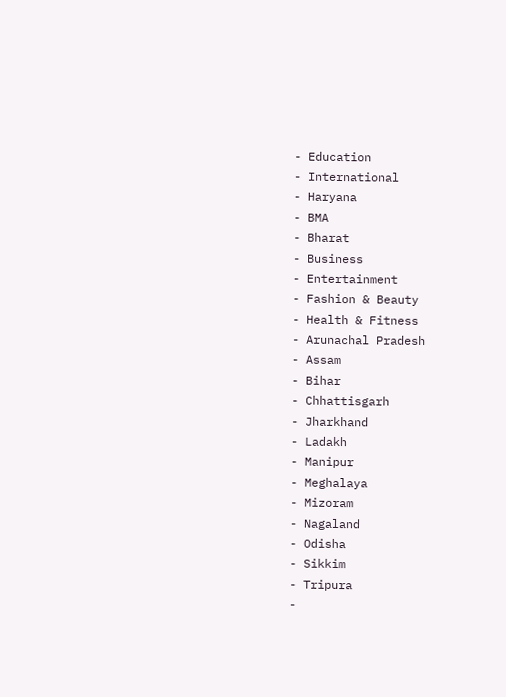- Education
- International
- Haryana
- BMA
- Bharat
- Business
- Entertainment
- Fashion & Beauty
- Health & Fitness
- Arunachal Pradesh
- Assam
- Bihar
- Chhattisgarh
- Jharkhand
- Ladakh
- Manipur
- Meghalaya
- Mizoram
- Nagaland
- Odisha
- Sikkim
- Tripura
-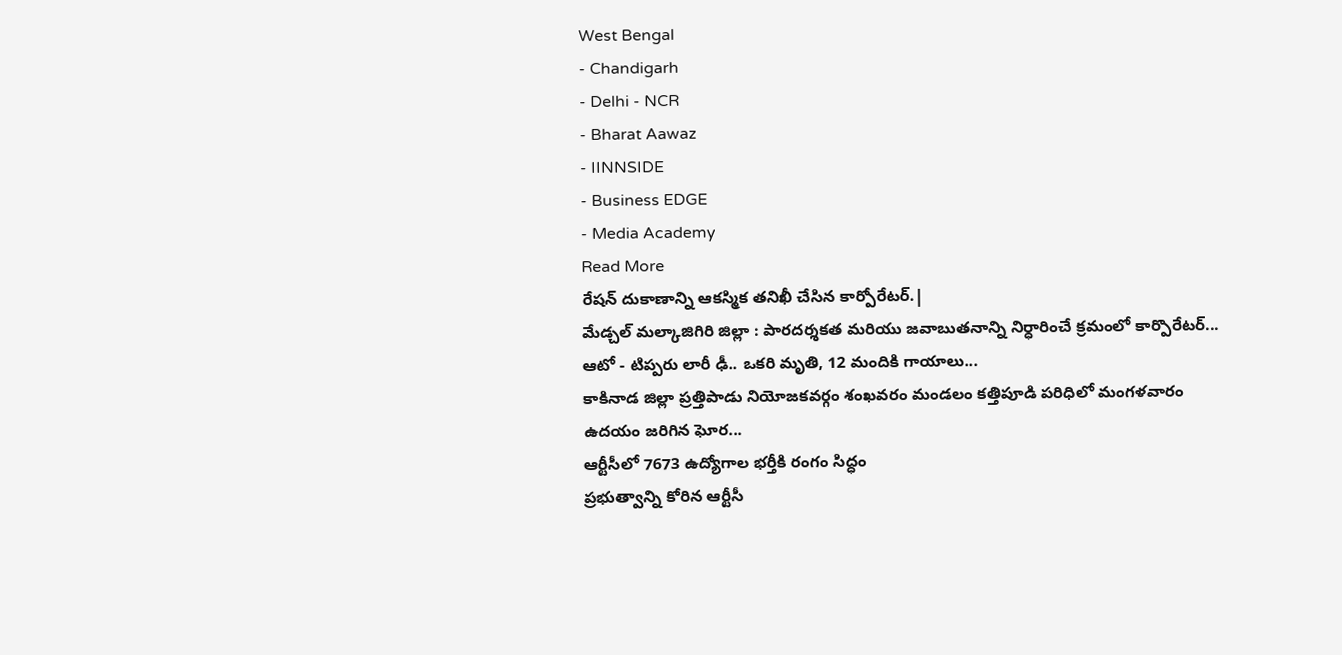West Bengal
- Chandigarh
- Delhi - NCR
- Bharat Aawaz
- IINNSIDE
- Business EDGE
- Media Academy
Read More
రేషన్ దుకాణాన్ని ఆకస్మిక తనిఖీ చేసిన కార్పోరేటర్.|
మేడ్చల్ మల్కాజిగిరి జిల్లా : పారదర్శకత మరియు జవాబుతనాన్ని నిర్ధారించే క్రమంలో కార్పొరేటర్...
ఆటో - టిప్పరు లారీ ఢీ.. ఒకరి మృతి, 12 మందికి గాయాలు...
కాకినాడ జిల్లా ప్రత్తిపాడు నియోజకవర్గం శంఖవరం మండలం కత్తిపూడి పరిధిలో మంగళవారం ఉదయం జరిగిన ఘోర...
ఆర్టీసీలో 7673 ఉద్యోగాల భర్తీకి రంగం సిద్ధం
ప్రభుత్వాన్ని కోరిన ఆర్టీసీ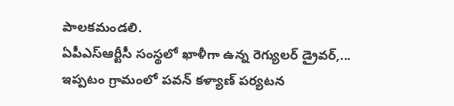పాలకమండలి.
ఏపీఎస్ఆర్టీసీ సంస్థలో ఖాళీగా ఉన్న రెగ్యులర్ డ్రైవర్,...
ఇప్పటం గ్రామంలో పవన్ కళ్యాణ్ పర్యటన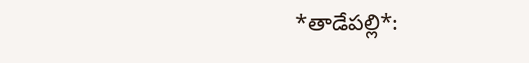*తాడేపల్లి*: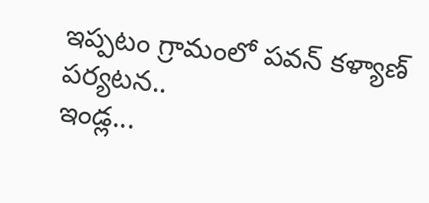ఇప్పటం గ్రామంలో పవన్ కళ్యాణ్ పర్యటన..
ఇండ్ల...